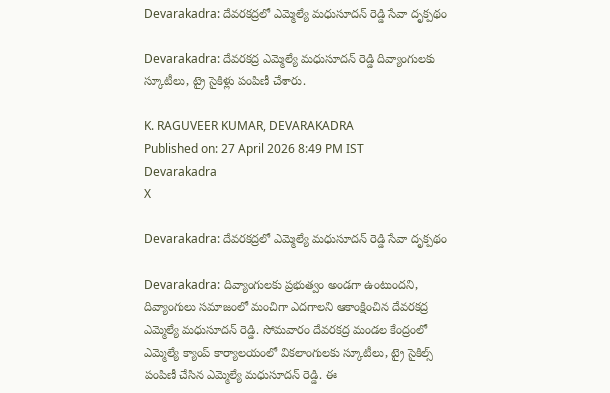Devarakadra: దేవరకద్రలో ఎమ్మెల్యే మధుసూదన్ రెడ్డి సేవా దృక్పథం

Devarakadra: దేవరకద్ర ఎమ్మెల్యే మధుసూదన్ రెడ్డి దివ్యాంగులకు స్కూటీలు, ట్రై సైకిళ్లు పంపిణీ చేశారు.

K. RAGUVEER KUMAR, DEVARAKADRA
Published on: 27 April 2026 8:49 PM IST
Devarakadra
X

Devarakadra: దేవరకద్రలో ఎమ్మెల్యే మధుసూదన్ రెడ్డి సేవా దృక్పథం

Devarakadra: దివ్యాంగులకు ప్రభుత్వం అండగా ఉంటుందని, దివ్యాంగులు సమాజంలో మంచిగా ఎదగాలని ఆకాంక్షించిన దేవరకద్ర ఎమ్మెల్యే మధుసూదన్ రెడ్డి. సోమవారం దేవరకద్ర మండల కేంద్రంలో ఎమ్మెల్యే క్యాంప్ కార్యాలయంలో వికలాంగులకు స్కూటీలు, ట్రై సైకిల్స్ పంపిణీ చేసిన ఎమ్మెల్యే మధుసూదన్ రెడ్డి. ఈ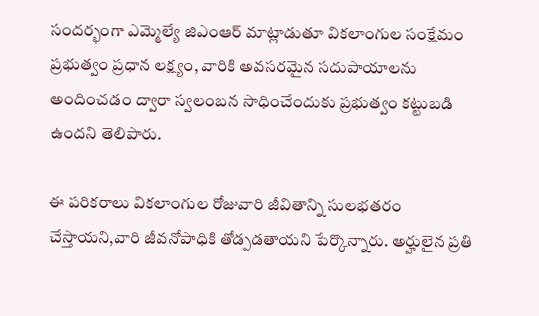సందర్భంగా ఎమ్మెల్యే జిఎంఆర్ మాట్లాడుతూ వికలాంగుల సంక్షేమం ప్రభుత్వం ప్రధాన లక్ష్యం, వారికి అవసరమైన సదుపాయాలను అందించడం ద్వారా స్వలంబన సాధించేందుకు ప్రభుత్వం కట్టుబడి ఉందని తెలిపారు.

ఈ పరికరాలు వికలాంగుల రోజువారి జీవితాన్ని సులభతరం చేస్తాయని,వారి జీవనోపాధికి తోడ్పడతాయని పేర్కొన్నారు. అర్హులైన ప్రతి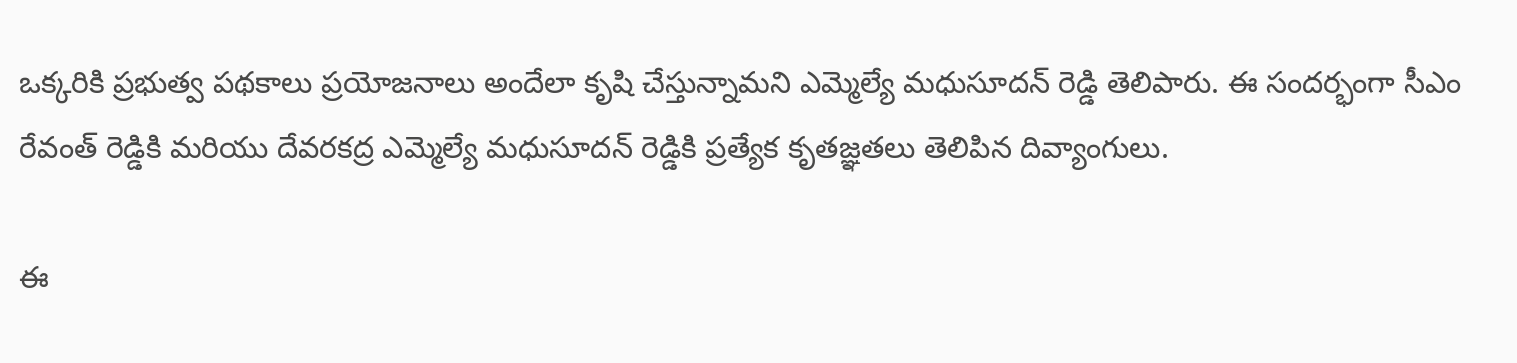ఒక్కరికి ప్రభుత్వ పథకాలు ప్రయోజనాలు అందేలా కృషి చేస్తున్నామని ఎమ్మెల్యే మధుసూదన్ రెడ్డి తెలిపారు. ఈ సందర్భంగా సీఎం రేవంత్ రెడ్డికి మరియు దేవరకద్ర ఎమ్మెల్యే మధుసూదన్ రెడ్డికి ప్రత్యేక కృతజ్ఞతలు తెలిపిన దివ్యాంగులు.

ఈ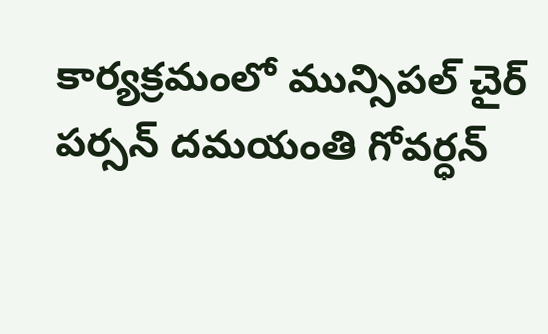కార్యక్రమంలో మున్సిపల్ చైర్ పర్సన్ దమయంతి గోవర్ధన్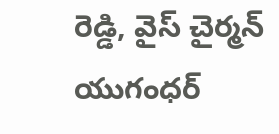రెడ్డి, వైస్ చైర్మన్ యుగంధర్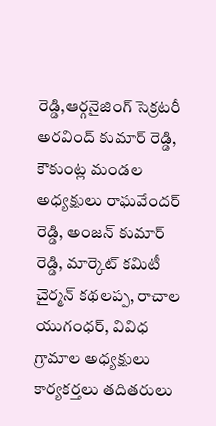రెడ్డి,ఆర్గనైజింగ్ సెక్రటరీ అరవింద్ కుమార్ రెడ్డి, కౌకుంట్ల మండల అధ్యక్షులు రాఘవేందర్ రెడ్డి, అంజన్ కుమార్ రెడ్డి, మార్కెట్ కమిటీ చైర్మన్ కథలప్ప, రాచాల యుగంధర్, వివిధ గ్రామాల అధ్యక్షులు కార్యకర్తలు తదితరులు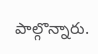పాల్గొన్నారు.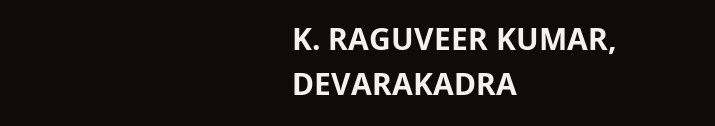K. RAGUVEER KUMAR, DEVARAKADRA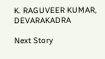K. RAGUVEER KUMAR, DEVARAKADRA

Next Story